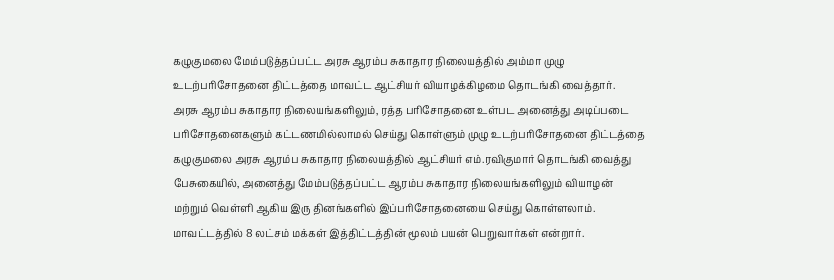கழுகுமலை மேம்படுத்தப்பட்ட அரசு ஆரம்ப சுகாதார நிலையத்தில் அம்மா முழு உடற்பரிசோதனை திட்டத்தை மாவட்ட ஆட்சியர் வியாழக்கிழமை தொடங்கி வைத்தார்.
அரசு ஆரம்ப சுகாதார நிலையங்களிலும், ரத்த பரிசோதனை உள்பட அனைத்து அடிப்படை பரிசோதனைகளும் கட்டணமில்லாமல் செய்து கொள்ளும் முழு உடற்பரிசோதனை திட்டத்தை கழுகுமலை அரசு ஆரம்ப சுகாதார நிலையத்தில் ஆட்சியர் எம்.ரவிகுமார் தொடங்கி வைத்து பேசுகையில், அனைத்து மேம்படுத்தப்பட்ட ஆரம்ப சுகாதார நிலையங்களிலும் வியாழன் மற்றும் வெள்ளி ஆகிய இரு தினங்களில் இப்பரிசோதனையை செய்து கொள்ளலாம். மாவட்டத்தில் 8 லட்சம் மக்கள் இத்திட்டத்தின் மூலம் பயன் பெறுவார்கள் என்றார்.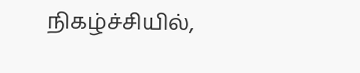நிகழ்ச்சியில்,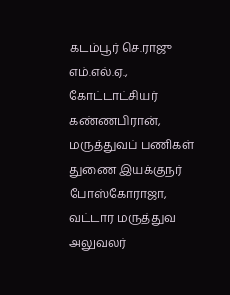கடம்பூர் செ.ராஜு எம்.எல்.ஏ., கோட்டாட்சியர் கண்ணபிரான், மருத்துவப் பணிகள் துணை இயக்குநர் போஸ்கோராஜா, வட்டார மருத்துவ அலுவலர்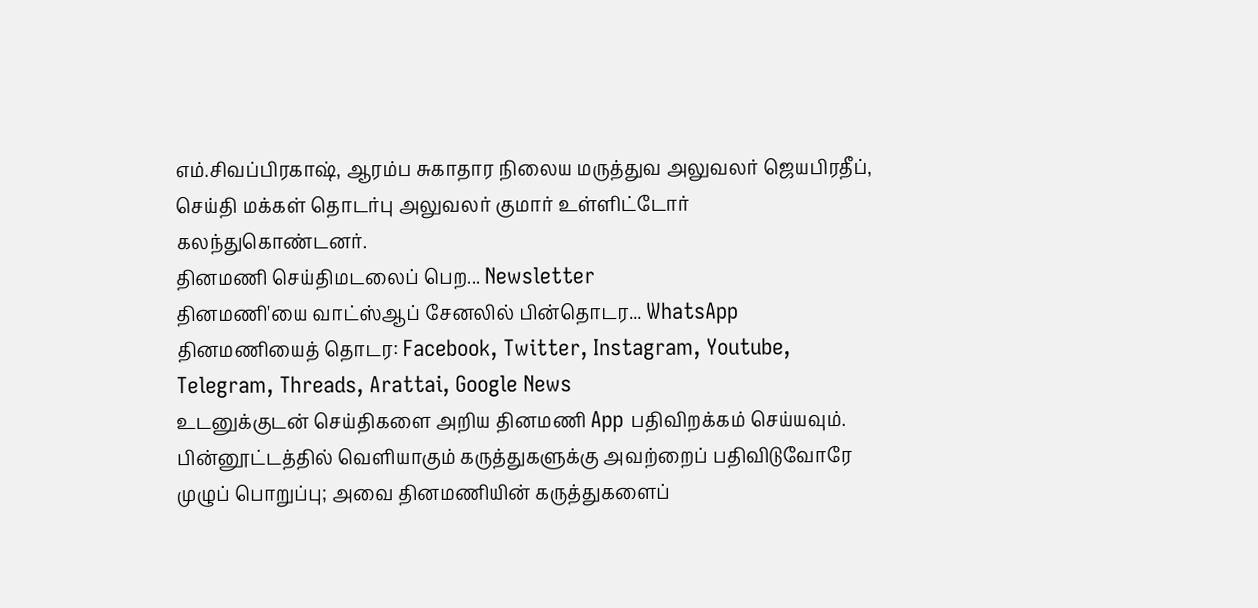எம்.சிவப்பிரகாஷ், ஆரம்ப சுகாதார நிலைய மருத்துவ அலுவலர் ஜெயபிரதீப், செய்தி மக்கள் தொடர்பு அலுவலர் குமார் உள்ளிட்டோர் கலந்துகொண்டனர்.
தினமணி செய்திமடலைப் பெற... Newsletter
தினமணி'யை வாட்ஸ்ஆப் சேனலில் பின்தொடர... WhatsApp
தினமணியைத் தொடர: Facebook, Twitter, Instagram, Youtube, Telegram, Threads, Arattai, Google News
உடனுக்குடன் செய்திகளை அறிய தினமணி App பதிவிறக்கம் செய்யவும்.
பின்னூட்டத்தில் வெளியாகும் கருத்துகளுக்கு அவற்றைப் பதிவிடுவோரே முழுப் பொறுப்பு; அவை தினமணியின் கருத்துகளைப்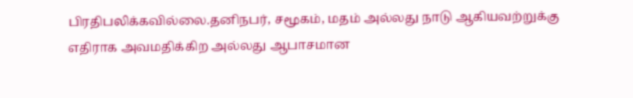பிரதிபலிக்கவில்லை.தனிநபர், சமூகம், மதம் அல்லது நாடு ஆகியவற்றுக்கு எதிராக அவமதிக்கிற அல்லது ஆபாசமான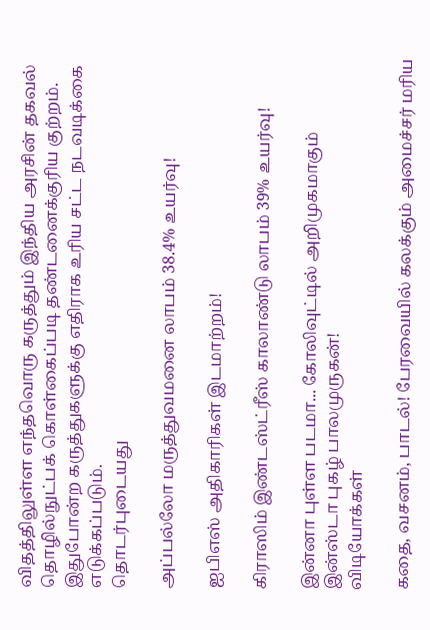விதத்திலுள்ள எந்தவொரு கருத்தும் இந்திய அரசின் தகவல் தொழில்நுட்பக் கொள்கைப்படி தண்டனைக்குரிய குற்றம். இதுபோன்ற கருத்துகளுக்கு எதிராக உரிய சட்ட நடவடிக்கை எடுக்கப்படும்.
தொடர்புடையது

அப்பல்லோ மருத்துவமனை லாபம் 38.4% உயர்வு!

ஐபிஎஸ் அதிகாரிகள் இடமாற்றம்!

கிராஸிம் இண்டஸ்ட்ரீஸ் காலாண்டு லாபம் 39% உயர்வு!

இன்னா புள்ள படமா... கோலிவுட்டில் அறிமுகமாகும் இன்ஸ்டா புகழ் பாலமுருகன்!
விடியோக்கள்

கதை, வசனம், பாடல்! பேரவையில் கலக்கும் அமைச்சர் மரிய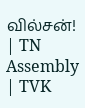வில்சன்! | TN Assembly | TVK